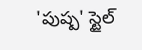'పుష్ప' స్టైల్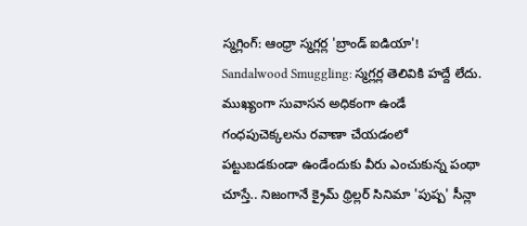స్మగ్లింగ్: ఆంధ్రా స్మగ్లర్ల 'బ్రాండ్ ఐడియా'!
Sandalwood Smuggling: స్మగ్లర్ల తెలివికి హద్దే లేదు. ముఖ్యంగా సువాసన అధికంగా ఉండే గంధపుచెక్కలను రవాణా చేయడంలో పట్టుబడకుండా ఉండేందుకు వీరు ఎంచుకున్న పంథా చూస్తే.. నిజంగానే క్రైమ్ థ్రిల్లర్ సినిమా 'పుష్ప' సీన్లా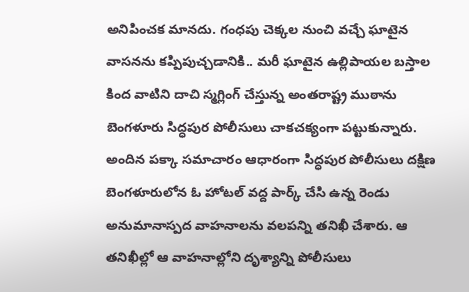అనిపించక మానదు. గంధపు చెక్కల నుంచి వచ్చే ఘాటైన వాసనను కప్పిపుచ్చడానికి.. మరీ ఘాటైన ఉల్లిపాయల బస్తాల కింద వాటిని దాచి స్మగ్లింగ్ చేస్తున్న అంతరాష్ట్ర ముఠాను బెంగళూరు సిద్ధపుర పోలీసులు చాకచక్యంగా పట్టుకున్నారు.
అందిన పక్కా సమాచారం ఆధారంగా సిద్ధపుర పోలీసులు దక్షిణ బెంగళూరులోన ఓ హోటల్ వద్ద పార్క్ చేసి ఉన్న రెండు అనుమానాస్పద వాహనాలను వలపన్ని తనిఖీ చేశారు. ఆ తనిఖీల్లో ఆ వాహనాల్లోని దృశ్యాన్ని పోలీసులు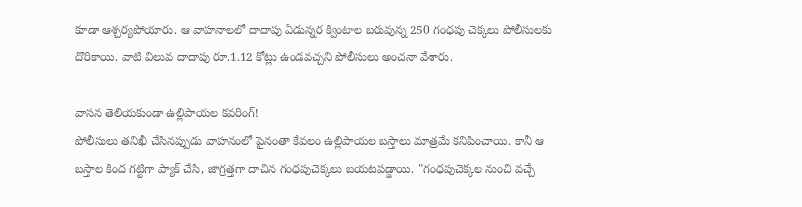కూడా ఆశ్చర్యపోయారు. ఆ వాహనాలలో దాదాపు ఏడున్నర క్వింటాల బరువున్న 250 గంధపు చెక్కలు పోలీసులకు దొరికాయి. వాటి విలువ దాదాపు రూ.1.12 కోట్లు ఉండవచ్చని పోలీసులు అంచనా వేశారు.

వాసన తెలియకుండా ఉల్లిపాయల కవరింగ్!
పోలీసులు తనిఖీ చేసినప్పుడు వాహనంలో పైనంతా కేవలం ఉల్లిపాయల బస్తాలు మాత్రమే కనిపించాయి. కానీ ఆ బస్తాల కింద గట్టిగా ప్యాక్ చేసి, జాగ్రత్తగా దాచిన గంధపుచెక్కలు బయటపడ్డాయి. "గంధపుచెక్కల నుంచి వచ్చే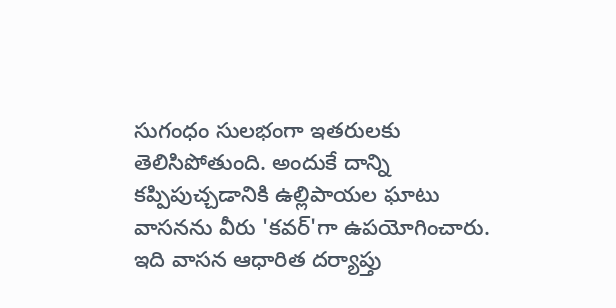సుగంధం సులభంగా ఇతరులకు తెలిసిపోతుంది. అందుకే దాన్ని కప్పిపుచ్చడానికి ఉల్లిపాయల ఘాటు వాసనను వీరు 'కవర్'గా ఉపయోగించారు. ఇది వాసన ఆధారిత దర్యాప్తు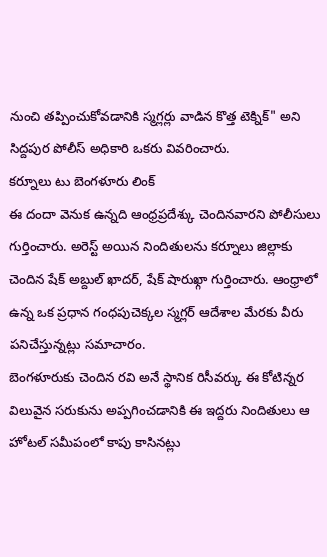నుంచి తప్పించుకోవడానికి స్మగ్లర్లు వాడిన కొత్త టెక్నిక్" అని సిద్దపుర పోలీస్ అధికారి ఒకరు వివరించారు.
కర్నూలు టు బెంగళూరు లింక్
ఈ దందా వెనుక ఉన్నది ఆంధ్రప్రదేశ్కు చెందినవారని పోలీసులు గుర్తించారు. అరెస్ట్ అయిన నిందితులను కర్నూలు జిల్లాకు చెందిన షేక్ అబ్దుల్ ఖాదర్, షేక్ షారుఖ్గా గుర్తించారు. ఆంధ్రాలో ఉన్న ఒక ప్రధాన గంధపుచెక్కల స్మగ్లర్ ఆదేశాల మేరకు వీరు పనిచేస్తున్నట్లు సమాచారం.
బెంగళూరుకు చెందిన రవి అనే స్థానిక రిసీవర్కు ఈ కోటిన్నర విలువైన సరుకును అప్పగించడానికి ఈ ఇద్దరు నిందితులు ఆ హోటల్ సమీపంలో కాపు కాసినట్లు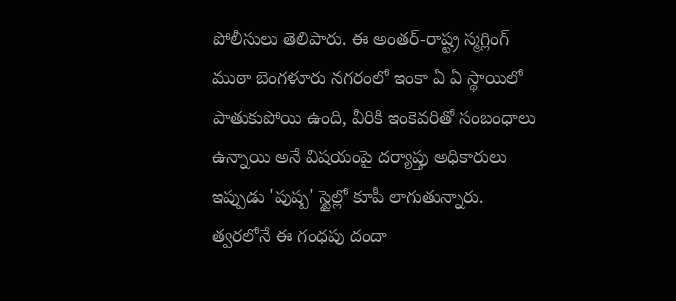పోలీసులు తెలిపారు. ఈ అంతర్-రాష్ట్ర స్మగ్లింగ్ ముఠా బెంగళూరు నగరంలో ఇంకా ఏ ఏ స్థాయిలో పాతుకుపోయి ఉంది, వీరికి ఇంకెవరితో సంబంధాలు ఉన్నాయి అనే విషయంపై దర్యాప్తు అధికారులు ఇప్పుడు 'పుష్ప' స్టైల్లో కూపీ లాగుతున్నారు. త్వరలోనే ఈ గంధపు దందా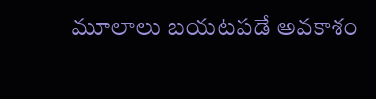మూలాలు బయటపడే అవకాశం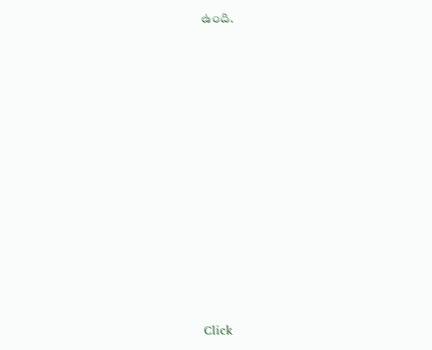ఉంది.












Click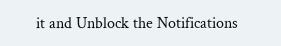it and Unblock the Notifications